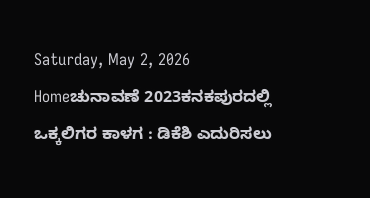Saturday, May 2, 2026
Homeಚುನಾವಣೆ 2023ಕನಕಪುರದಲ್ಲಿ ಒಕ್ಕಲಿಗರ ಕಾಳಗ : ಡಿಕೆಶಿ ಎದುರಿಸಲು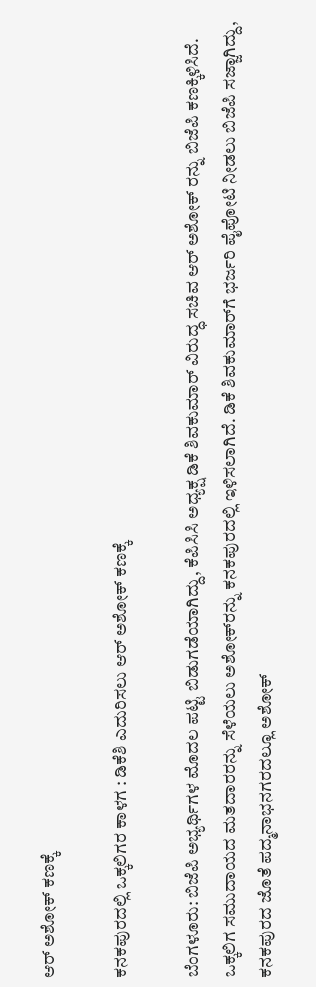ಆರ್‌ ಅಶೋಕ್‌ ಕಣಕ್ಕೆ

ಕನಕಪುರದಲ್ಲಿ ಒಕ್ಕಲಿಗರ ಕಾಳಗ : ಡಿಕೆಶಿ ಎದುರಿಸಲು ಆರ್‌ ಅಶೋಕ್‌ ಕಣಕ್ಕೆ

ಬೆಂಗಳೂರು: ಬಿಜೆಪಿ ಅಭ್ಯರ್ಥಿಗಳ ಮೊದಲ ಪಟ್ಟಿ ಬಿಡುಗಡೆಯಾಗಿದ್ದು, ಕೆಪಿಸಿಸಿ ಅಧ್ಯಕ್ಷ ಡಿಕೆ ಶಿವಕುಮಾರ್‌ ವಿರುದ್ಧ ಸಚಿವ ಆರ್‌ ಅಶೋಕ್‌ ರನ್ನು ಬಿಜೆಪಿ ಕಣಕ್ಕಿಳಿಸಿದೆ. ಒಕ್ಕಲಿಗ ಸಮುದಾಯದ ಮತದಾರರನ್ನು ಸೆಳೆಯಲು ಅಶೋಕ್‌ರನ್ನು ಕನಕಪುರದಲ್ಲಿ ಇಳಿಸಲಾಗಿದೆ. ಡಿಕೆ ಶಿವಕುಮಾರ್‌ಗೆ ಭರ್ಜರಿ ಪೈಪೋಟಿ ನೀಡಲು ಬಿಜೆಪಿ ಸಜ್ಜಾಗಿದ್ದು, ಕನಕಪುರದ ಜೊತೆ ಪದ್ಮನಾಭನಗರದಲ್ಲೂ ಅಶೋಕ್‌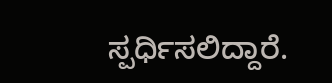ಸ್ಪರ್ಧಿಸಲಿದ್ದಾರೆ.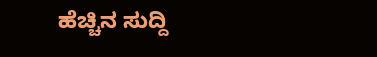ಹೆಚ್ಚಿನ ಸುದ್ದಿ